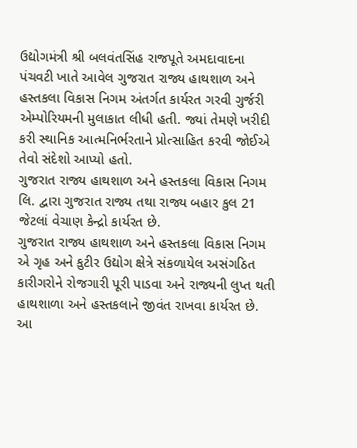ઉદ્યોગમંત્રી શ્રી બલવંતસિંહ રાજપૂતે અમદાવાદના પંચવટી ખાતે આવેલ ગુજરાત રાજ્ય હાથશાળ અને હસ્તકલા વિકાસ નિગમ અંતર્ગત કાર્યરત ગરવી ગુર્જરી એમ્પોરિયમની મુલાકાત લીધી હતી. જ્યાં તેમણે ખરીદી કરી સ્થાનિક આત્મનિર્ભરતાને પ્રોત્સાહિત કરવી જોઈએ તેવો સંદેશો આપ્યો હતો.
ગુજરાત રાજ્ય હાથશાળ અને હસ્તકલા વિકાસ નિગમ લિ. દ્વારા ગુજરાત રાજ્ય તથા રાજ્ય બહાર કુલ 21 જેટલાં વેચાણ કેન્દ્રો કાર્યરત છે.
ગુજરાત રાજ્ય હાથશાળ અને હસ્તકલા વિકાસ નિગમ એ ગૃહ અને કુટીર ઉદ્યોગ ક્ષેત્રે સંકળાયેલ અસંગઠિત કારીગરોને રોજગારી પૂરી પાડવા અને રાજ્યની લુપ્ત થતી હાથશાળા અને હસ્તકલાને જીવંત રાખવા કાર્યરત છે.
આ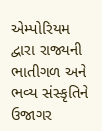એમ્પોરિયમ દ્વારા રાજ્યની ભાતીગળ અને ભવ્ય સંસ્કૃતિને ઉજાગર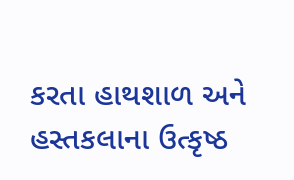કરતા હાથશાળ અને હસ્તકલાના ઉત્કૃષ્ઠ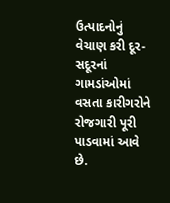ઉત્પાદનોનું વેચાણ કરી દૂર-સદૂરનાં ગામડાંઓમાં વસતા કારીગરોને રોજગારી પૂરી પાડવામાં આવે છે.